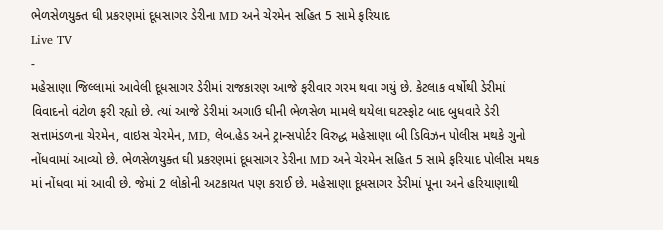ભેળસેળયુક્ત ઘી પ્રકરણમાં દૂધસાગર ડેરીના MD અને ચેરમેન સહિત 5 સામે ફરિયાદ
Live TV
-
મહેસાણા જિલ્લામાં આવેલી દૂધસાગર ડેરીમાં રાજકારણ આજે ફરીવાર ગરમ થવા ગયું છે. કેટલાક વર્ષોથી ડેરીમાં વિવાદનો વંટોળ ફરી રહ્યો છે. ત્યાં આજે ડેરીમાં અગાઉ ઘીની ભેળસેળ મામલે થયેલા ઘટસ્ફોટ બાદ બુધવારે ડેરી સત્તામંડળના ચેરમેન, વાઇસ ચેરમેન, MD, લેબ.હેડ અને ટ્રાન્સપોર્ટર વિરુદ્ધ મહેસાણા બી ડિવિઝન પોલીસ મથકે ગુનો નોંધવામાં આવ્યો છે. ભેળસેળયુક્ત ઘી પ્રકરણમાં દૂધસાગર ડેરીના MD અને ચેરમેન સહિત 5 સામે ફરિયાદ પોલીસ મથક માં નોંધવા માં આવી છે. જેમાં 2 લોકોની અટકાયત પણ કરાઈ છે. મહેસાણા દૂધસાગર ડેરીમાં પૂના અને હરિયાણાથી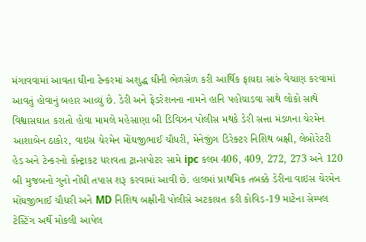મંગાવવામાં આવતા ઘીના ટેન્કરમાં અશુદ્ધ ઘીની ભેળસેળ કરી આર્થિક ફાયદા સારું વેચાણ કરવામાં આવતું હોવાનું બહાર આવ્યું છે. ડેરી અને ફેડરેશનના નામને હાનિ પહોંચાડવા સાથે લોકો સાથે વિશ્વાસઘાત કરાતો હોવા મામલે મહેસાણા બી ડિવિઝન પોલીસ મથકે ડેરી સત્તા મંડળના ચેરમેન આશાબેન ઠાકોર, વાઇસ ચેરમેન મોંઘજીભાઈ ચૌધરી, મેનેજીંગ ડિરેક્ટર નિશિથ બક્ષી, લેબોરેટરી હેડ અને ટેન્કરનો કોન્ટ્રાકટ ધરાવતા ટ્રાન્સપોટર સામે ipc કલમ 406, 409, 272, 273 અને 120 બી મુજબનો ગુનો નોંધી તપાસ શરૂ કરવામાં આવી છે. હાલમાં પ્રાથમિક તબક્કે ડેરીના વાઇસ ચેરમેન મોંઘજીભાઈ ચૌધરી અને MD નિશિથ બક્ષીની પોલીસે અટકાયત કરી કોવિડ-19 માટેના સેમ્પલ ટેસ્ટિંગ અર્થે મોકલી આપેલ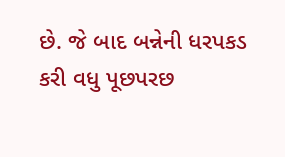છે. જે બાદ બન્નેની ધરપકડ કરી વધુ પૂછપરછ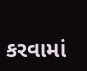કરવામાં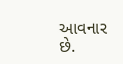આવનાર છે.